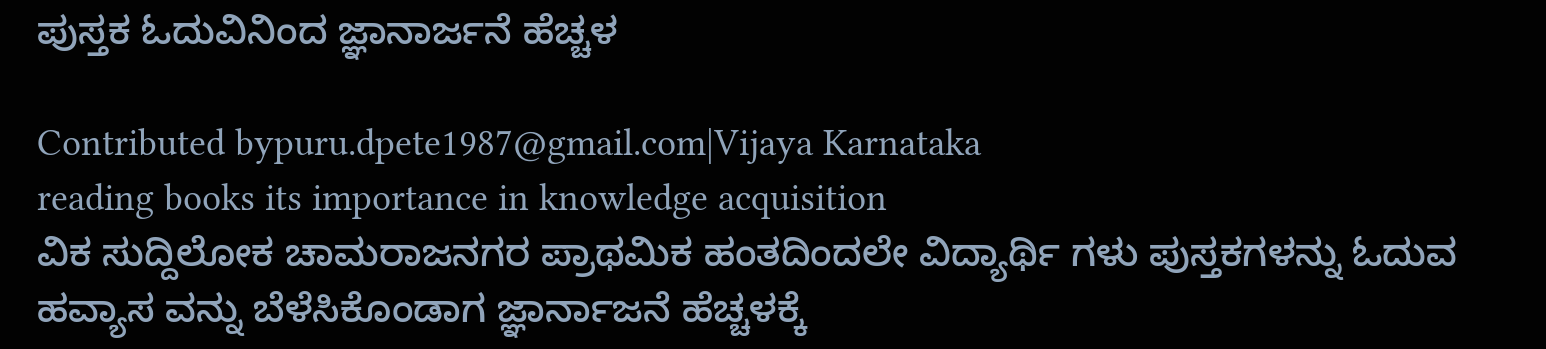ಪುಸ್ತಕ ಓದುವಿನಿಂದ ಜ್ಞಾನಾರ್ಜನೆ ಹೆಚ್ಚಳ

Contributed bypuru.dpete1987@gmail.com|Vijaya Karnataka
reading books its importance in knowledge acquisition
ವಿಕ ಸುದ್ದಿಲೋಕ ಚಾಮರಾಜನಗರ ಪ್ರಾಥಮಿಕ ಹಂತದಿಂದಲೇ ವಿದ್ಯಾರ್ಥಿ ಗಳು ಪುಸ್ತಕಗಳನ್ನು ಓದುವ ಹವ್ಯಾಸ ವನ್ನು ಬೆಳೆಸಿಕೊಂಡಾಗ ಜ್ಞಾರ್ನಾಜನೆ ಹೆಚ್ಚಳಕ್ಕೆ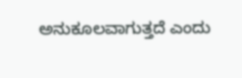ಅನುಕೂಲವಾಗುತ್ತದೆ ಎಂದು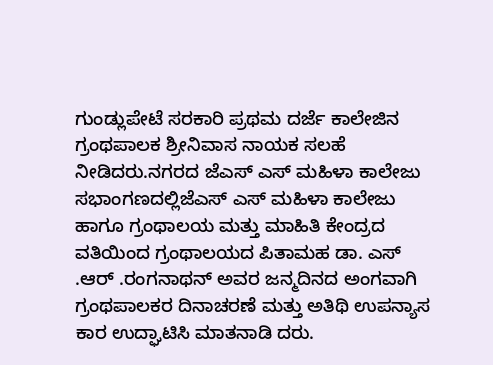ಗುಂಡ್ಲುಪೇಟೆ ಸರಕಾರಿ ಪ್ರಥಮ ದರ್ಜೆ ಕಾಲೇಜಿನ ಗ್ರಂಥಪಾಲಕ ಶ್ರೀನಿವಾಸ ನಾಯಕ ಸಲಹೆ ನೀಡಿದರು.ನಗರದ ಜೆಎಸ್ ಎಸ್ ಮಹಿಳಾ ಕಾಲೇಜು ಸಭಾಂಗಣದಲ್ಲಿಜೆಎಸ್ ಎಸ್ ಮಹಿಳಾ ಕಾಲೇಜು ಹಾಗೂ ಗ್ರಂಥಾಲಯ ಮತ್ತು ಮಾಹಿತಿ ಕೇಂದ್ರದ ವತಿಯಿಂದ ಗ್ರಂಥಾಲಯದ ಪಿತಾಮಹ ಡಾ. ಎಸ್ .ಆರ್ .ರಂಗನಾಥನ್ ಅವರ ಜನ್ಮದಿನದ ಅಂಗವಾಗಿ ಗ್ರಂಥಪಾಲಕರ ದಿನಾಚರಣೆ ಮತ್ತು ಅತಿಥಿ ಉಪನ್ಯಾಸ ಕಾರ ಉದ್ಘಾಟಿಸಿ ಮಾತನಾಡಿ ದರು.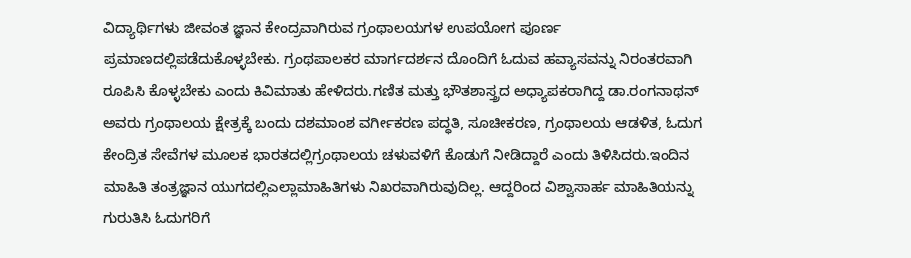ವಿದ್ಯಾರ್ಥಿಗಳು ಜೀವಂತ ಜ್ಞಾನ ಕೇಂದ್ರವಾಗಿರುವ ಗ್ರಂಥಾಲಯಗಳ ಉಪಯೋಗ ಪೂರ್ಣ ಪ್ರಮಾಣದಲ್ಲಿಪಡೆದುಕೊಳ್ಳಬೇಕು. ಗ್ರಂಥಪಾಲಕರ ಮಾರ್ಗದರ್ಶನ ದೊಂದಿಗೆ ಓದುವ ಹವ್ಯಾಸವನ್ನು ನಿರಂತರವಾಗಿ ರೂಪಿಸಿ ಕೊಳ್ಳಬೇಕು ಎಂದು ಕಿವಿಮಾತು ಹೇಳಿದರು.ಗಣಿತ ಮತ್ತು ಭೌತಶಾಸ್ತ್ರದ ಅಧ್ಯಾಪಕರಾಗಿದ್ದ ಡಾ.ರಂಗನಾಥನ್ ಅವರು ಗ್ರಂಥಾಲಯ ಕ್ಷೇತ್ರಕ್ಕೆ ಬಂದು ದಶಮಾಂಶ ವರ್ಗೀಕರಣ ಪದ್ಧತಿ, ಸೂಚೀಕರಣ, ಗ್ರಂಥಾಲಯ ಆಡಳಿತ, ಓದುಗ ಕೇಂದ್ರಿತ ಸೇವೆಗಳ ಮೂಲಕ ಭಾರತದಲ್ಲಿಗ್ರಂಥಾಲಯ ಚಳುವಳಿಗೆ ಕೊಡುಗೆ ನೀಡಿದ್ದಾರೆ ಎಂದು ತಿಳಿಸಿದರು.ಇಂದಿನ ಮಾಹಿತಿ ತಂತ್ರಜ್ಞಾನ ಯುಗದಲ್ಲಿಎಲ್ಲಾಮಾಹಿತಿಗಳು ನಿಖರವಾಗಿರುವುದಿಲ್ಲ. ಆದ್ದರಿಂದ ವಿಶ್ವಾಸಾರ್ಹ ಮಾಹಿತಿಯನ್ನು ಗುರುತಿಸಿ ಓದುಗರಿಗೆ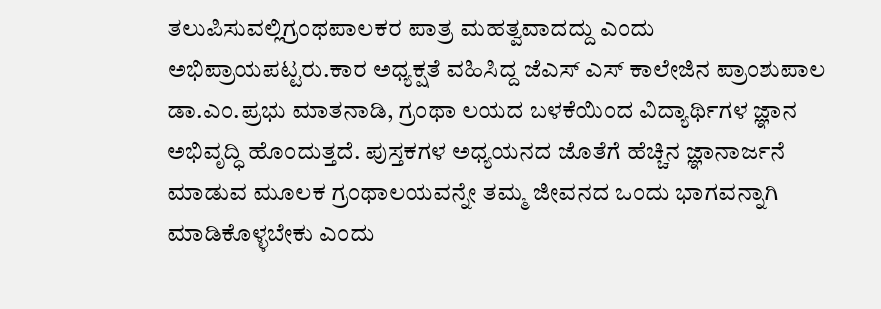ತಲುಪಿಸುವಲ್ಲಿಗ್ರಂಥಪಾಲಕರ ಪಾತ್ರ ಮಹತ್ವವಾದದ್ದು ಎಂದು ಅಭಿಪ್ರಾಯಪಟ್ಟರು.ಕಾರ ಅಧ್ಯಕ್ಷತೆ ವಹಿಸಿದ್ದ ಜೆಎಸ್ ಎಸ್ ಕಾಲೇಜಿನ ಪ್ರಾಂಶುಪಾಲ ಡಾ.ಎಂ.ಪ್ರಭು ಮಾತನಾಡಿ, ಗ್ರಂಥಾ ಲಯದ ಬಳಕೆಯಿಂದ ವಿದ್ಯಾರ್ಥಿಗಳ ಜ್ಞಾನ ಅಭಿವೃದ್ಧಿ ಹೊಂದುತ್ತದೆ. ಪುಸ್ತಕಗಳ ಅಧ್ಯಯನದ ಜೊತೆಗೆ ಹೆಚ್ಚಿನ ಜ್ಞಾನಾರ್ಜನೆ ಮಾಡುವ ಮೂಲಕ ಗ್ರಂಥಾಲಯವನ್ನೇ ತಮ್ಮ ಜೀವನದ ಒಂದು ಭಾಗವನ್ನಾಗಿ ಮಾಡಿಕೊಳ್ಳಬೇಕು ಎಂದು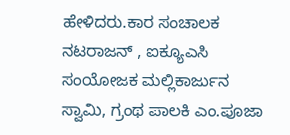ಹೇಳಿದರು.ಕಾರ ಸಂಚಾಲಕ ನಟರಾಜನ್ , ಐಕ್ಯೂಎಸಿ ಸಂಯೋಜಕ ಮಲ್ಲಿಕಾರ್ಜುನ ಸ್ವಾಮಿ, ಗ್ರಂಥ ಪಾಲಕಿ ಎಂ.ಪೂಜಾ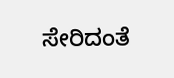ಸೇರಿದಂತೆ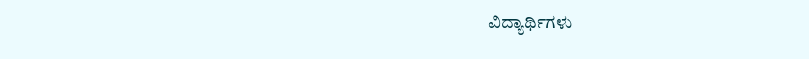ವಿದ್ಯಾರ್ಥಿಗಳು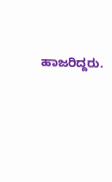ಹಾಜರಿದ್ದರು.